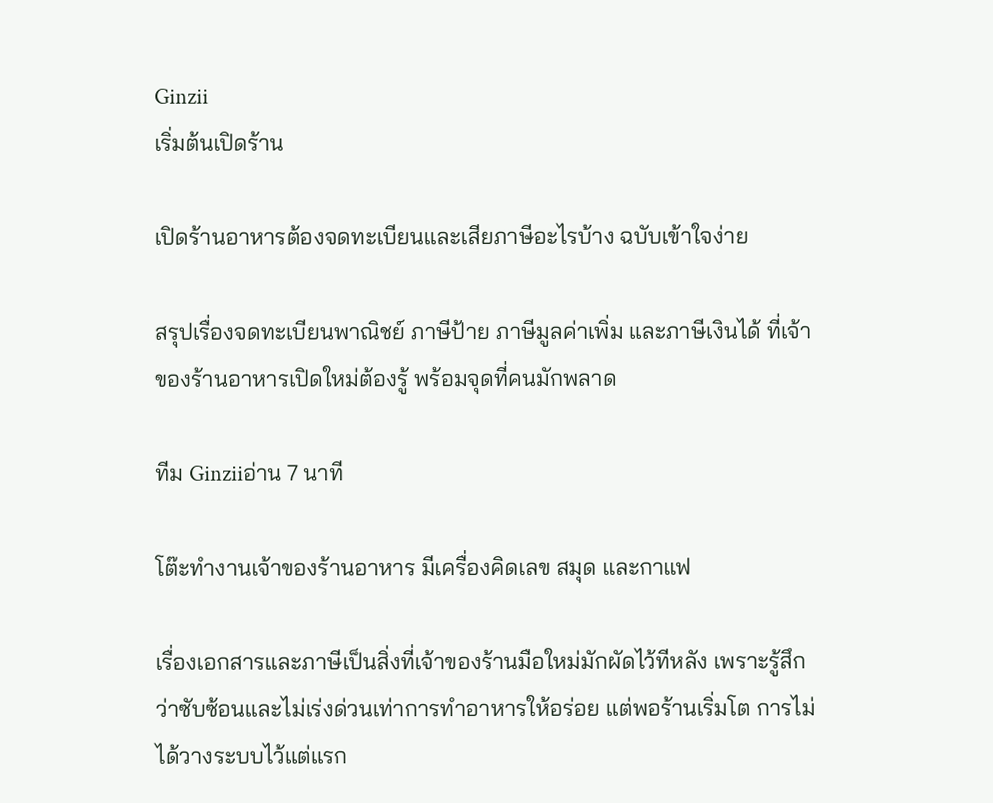Ginzii
เริ่มต้นเปิดร้าน

เปิดร้านอาหารต้องจดทะเบียนและเสียภาษีอะไรบ้าง ฉบับเข้าใจง่าย

สรุปเรื่องจดทะเบียนพาณิชย์ ภาษีป้าย ภาษีมูลค่าเพิ่ม และภาษีเงินได้ ที่เจ้าของร้านอาหารเปิดใหม่ต้องรู้ พร้อมจุดที่คนมักพลาด

ทีม Ginziiอ่าน 7 นาที

โต๊ะทำงานเจ้าของร้านอาหาร มีเครื่องคิดเลข สมุด และกาแฟ

เรื่องเอกสารและภาษีเป็นสิ่งที่เจ้าของร้านมือใหม่มักผัดไว้ทีหลัง เพราะรู้สึกว่าซับซ้อนและไม่เร่งด่วนเท่าการทำอาหารให้อร่อย แต่พอร้านเริ่มโต การไม่ได้วางระบบไว้แต่แรก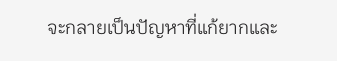จะกลายเป็นปัญหาที่แก้ยากและ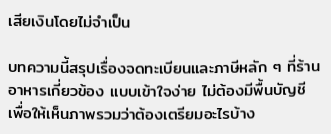เสียเงินโดยไม่จำเป็น

บทความนี้สรุปเรื่องจดทะเบียนและภาษีหลัก ๆ ที่ร้านอาหารเกี่ยวข้อง แบบเข้าใจง่าย ไม่ต้องมีพื้นบัญชี เพื่อให้เห็นภาพรวมว่าต้องเตรียมอะไรบ้าง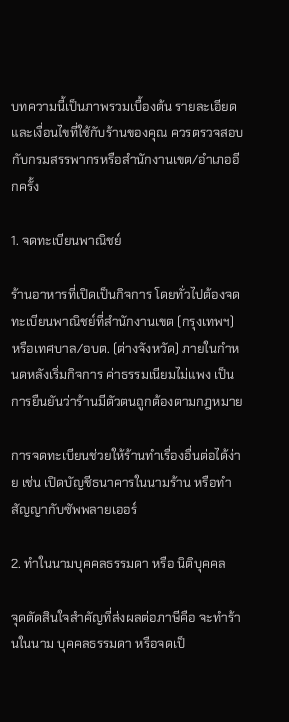บทความนี้เป็นภาพรวมเบื้องต้น รายละเอียดและเงื่อนไขที่ใช้กับร้านของคุณ ควรตรวจสอบกับกรมสรรพากรหรือสำนักงานเขต/อำเภออีกครั้ง

1. จดทะเบียนพาณิชย์

ร้านอาหารที่เปิดเป็นกิจการ โดยทั่วไปต้องจดทะเบียนพาณิชย์ที่สำนักงานเขต (กรุงเทพฯ) หรือเทศบาล/อบต. (ต่างจังหวัด) ภายในกำหนดหลังเริ่มกิจการ ค่าธรรมเนียมไม่แพง เป็นการยืนยันว่าร้านมีตัวตนถูกต้องตามกฎหมาย

การจดทะเบียนช่วยให้ร้านทำเรื่องอื่นต่อได้ง่าย เช่น เปิดบัญชีธนาคารในนามร้าน หรือทำสัญญากับซัพพลายเออร์

2. ทำในนามบุคคลธรรมดา หรือ นิติบุคคล

จุดตัดสินใจสำคัญที่ส่งผลต่อภาษีคือ จะทำร้านในนาม บุคคลธรรมดา หรือจดเป็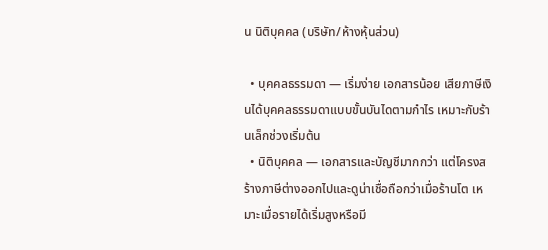น นิติบุคคล (บริษัท/ห้างหุ้นส่วน)

  • บุคคลธรรมดา — เริ่มง่าย เอกสารน้อย เสียภาษีเงินได้บุคคลธรรมดาแบบขั้นบันไดตามกำไร เหมาะกับร้านเล็กช่วงเริ่มต้น
  • นิติบุคคล — เอกสารและบัญชีมากกว่า แต่โครงสร้างภาษีต่างออกไปและดูน่าเชื่อถือกว่าเมื่อร้านโต เหมาะเมื่อรายได้เริ่มสูงหรือมี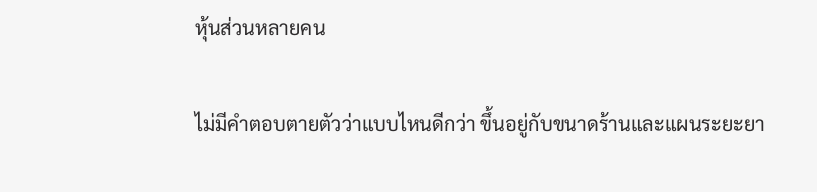หุ้นส่วนหลายคน

ไม่มีคำตอบตายตัวว่าแบบไหนดีกว่า ขึ้นอยู่กับขนาดร้านและแผนระยะยา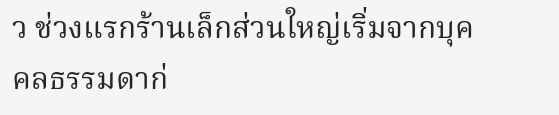ว ช่วงแรกร้านเล็กส่วนใหญ่เริ่มจากบุคคลธรรมดาก่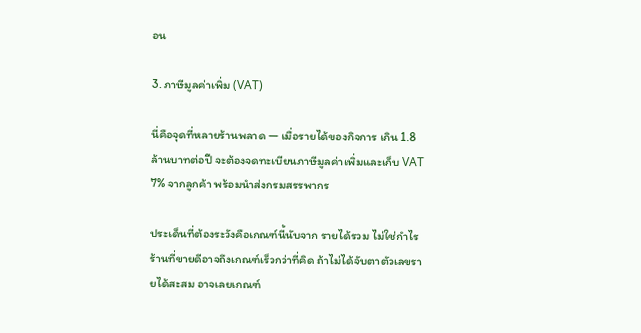อน

3. ภาษีมูลค่าเพิ่ม (VAT)

นี่คือจุดที่หลายร้านพลาด — เมื่อรายได้ของกิจการ เกิน 1.8 ล้านบาทต่อปี จะต้องจดทะเบียนภาษีมูลค่าเพิ่มและเก็บ VAT 7% จากลูกค้า พร้อมนำส่งกรมสรรพากร

ประเด็นที่ต้องระวังคือเกณฑ์นี้นับจาก รายได้รวม ไม่ใช่กำไร ร้านที่ขายดีอาจถึงเกณฑ์เร็วกว่าที่คิด ถ้าไม่ได้จับตาตัวเลขรายได้สะสม อาจเลยเกณฑ์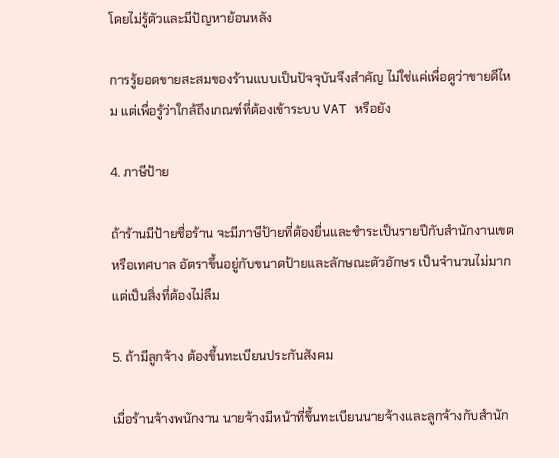โดยไม่รู้ตัวและมีปัญหาย้อนหลัง

การรู้ยอดขายสะสมของร้านแบบเป็นปัจจุบันจึงสำคัญ ไม่ใช่แค่เพื่อดูว่าขายดีไหม แต่เพื่อรู้ว่าใกล้ถึงเกณฑ์ที่ต้องเข้าระบบ VAT หรือยัง

4. ภาษีป้าย

ถ้าร้านมีป้ายชื่อร้าน จะมีภาษีป้ายที่ต้องยื่นและชำระเป็นรายปีกับสำนักงานเขตหรือเทศบาล อัตราขึ้นอยู่กับขนาดป้ายและลักษณะตัวอักษร เป็นจำนวนไม่มากแต่เป็นสิ่งที่ต้องไม่ลืม

5. ถ้ามีลูกจ้าง ต้องขึ้นทะเบียนประกันสังคม

เมื่อร้านจ้างพนักงาน นายจ้างมีหน้าที่ขึ้นทะเบียนนายจ้างและลูกจ้างกับสำนัก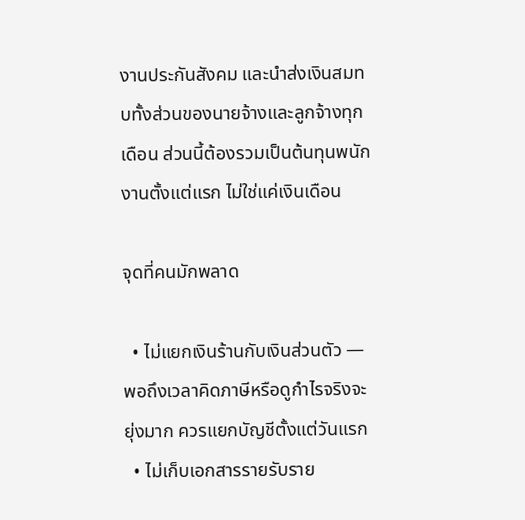งานประกันสังคม และนำส่งเงินสมทบทั้งส่วนของนายจ้างและลูกจ้างทุกเดือน ส่วนนี้ต้องรวมเป็นต้นทุนพนักงานตั้งแต่แรก ไม่ใช่แค่เงินเดือน

จุดที่คนมักพลาด

  • ไม่แยกเงินร้านกับเงินส่วนตัว — พอถึงเวลาคิดภาษีหรือดูกำไรจริงจะยุ่งมาก ควรแยกบัญชีตั้งแต่วันแรก
  • ไม่เก็บเอกสารรายรับราย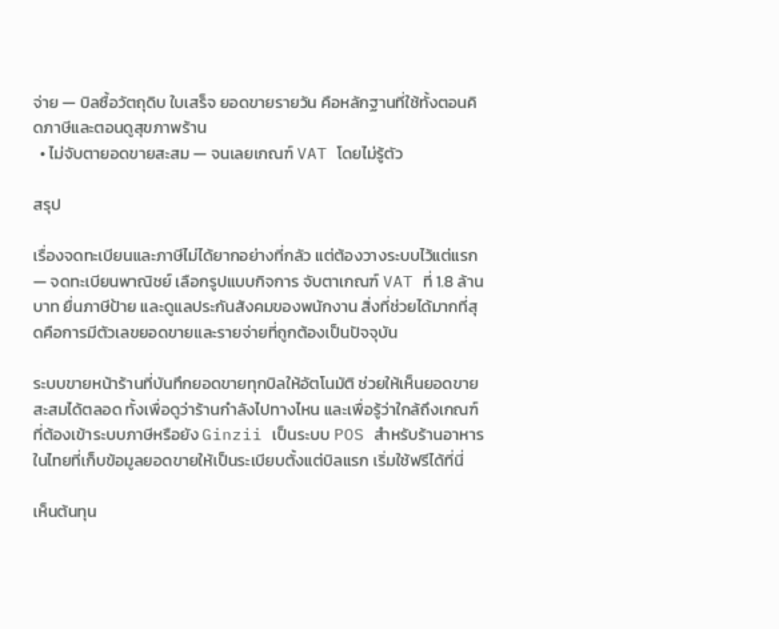จ่าย — บิลซื้อวัตถุดิบ ใบเสร็จ ยอดขายรายวัน คือหลักฐานที่ใช้ทั้งตอนคิดภาษีและตอนดูสุขภาพร้าน
  • ไม่จับตายอดขายสะสม — จนเลยเกณฑ์ VAT โดยไม่รู้ตัว

สรุป

เรื่องจดทะเบียนและภาษีไม่ได้ยากอย่างที่กลัว แต่ต้องวางระบบไว้แต่แรก — จดทะเบียนพาณิชย์ เลือกรูปแบบกิจการ จับตาเกณฑ์ VAT ที่ 1.8 ล้านบาท ยื่นภาษีป้าย และดูแลประกันสังคมของพนักงาน สิ่งที่ช่วยได้มากที่สุดคือการมีตัวเลขยอดขายและรายจ่ายที่ถูกต้องเป็นปัจจุบัน

ระบบขายหน้าร้านที่บันทึกยอดขายทุกบิลให้อัตโนมัติ ช่วยให้เห็นยอดขายสะสมได้ตลอด ทั้งเพื่อดูว่าร้านกำลังไปทางไหน และเพื่อรู้ว่าใกล้ถึงเกณฑ์ที่ต้องเข้าระบบภาษีหรือยัง Ginzii เป็นระบบ POS สำหรับร้านอาหารในไทยที่เก็บข้อมูลยอดขายให้เป็นระเบียบตั้งแต่บิลแรก เริ่มใช้ฟรีได้ที่นี่

เห็นต้นทุน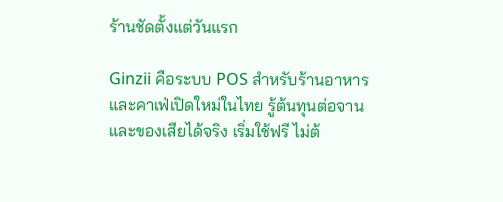ร้านชัดตั้งแต่วันแรก

Ginzii คือระบบ POS สำหรับร้านอาหารและคาเฟ่เปิดใหม่ในไทย รู้ต้นทุนต่อจานและของเสียได้จริง เริ่มใช้ฟรี ไม่ต้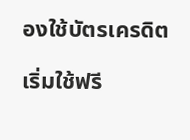องใช้บัตรเครดิต

เริ่มใช้ฟรี